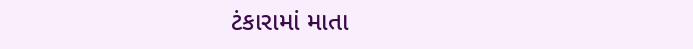ટંકારામાં માતા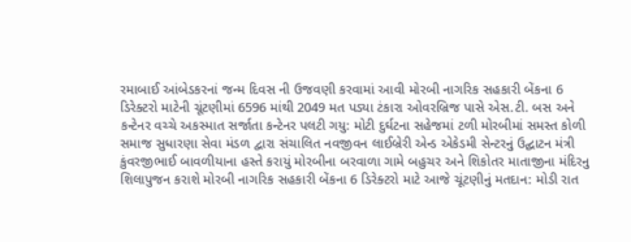રમાબાઈ આંબેડકરનાં જન્મ દિવસ ની ઉજવણી કરવામાં આવી મોરબી નાગરિક સહકારી બેંકના 6 ડિરેક્ટરો માટેની ચૂંટણીમાં 6596 માંથી 2049 મત પડ્યા ટંકારા ઓવરબ્રિજ પાસે એસ.ટી. બસ અને કન્ટેનર વચ્ચે અકસ્માત સર્જાતા કન્ટેનર પલટી ગયુ: મોટી દુર્ઘટના સહેજમાં ટળી મોરબીમાં સમસ્ત કોળી સમાજ સુધારણા સેવા મંડળ દ્વારા સંચાલિત નવજીવન લાઈબ્રેરી એન્ડ એકેડમી સેન્ટરનું ઉદ્ઘાટન મંત્રી કુંવરજીભાઈ બાવળીયાના હસ્તે કરાયું મોરબીના બરવાળા ગામે બહુચર અને શિકોતર માતાજીના મંદિરનુ શિલાપુજન કરાશે મોરબી નાગરિક સહકારી બેંકના 6 ડિરેક્ટરો માટે આજે ચૂંટણીનું મતદાન: મોડી રાત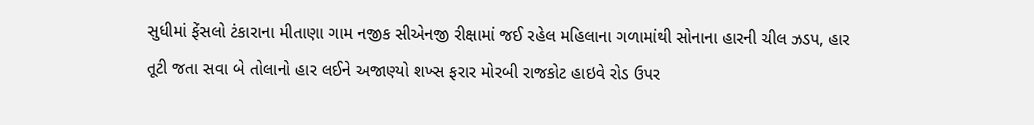સુધીમાં ફેંસલો ટંકારાના મીતાણા ગામ નજીક સીએનજી રીક્ષામાં જઈ રહેલ મહિલાના ગળામાંથી સોનાના હારની ચીલ ઝડપ, હાર તૂટી જતા સવા બે તોલાનો હાર લઈને અજાણ્યો શખ્સ ફરાર મોરબી રાજકોટ હાઇવે રોડ ઉપર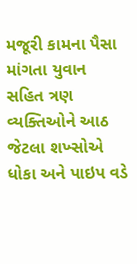મજૂરી કામના પૈસા માંગતા યુવાન સહિત ત્રણ વ્યક્તિઓને આઠ જેટલા શખ્સોએ ધોકા અને પાઇપ વડે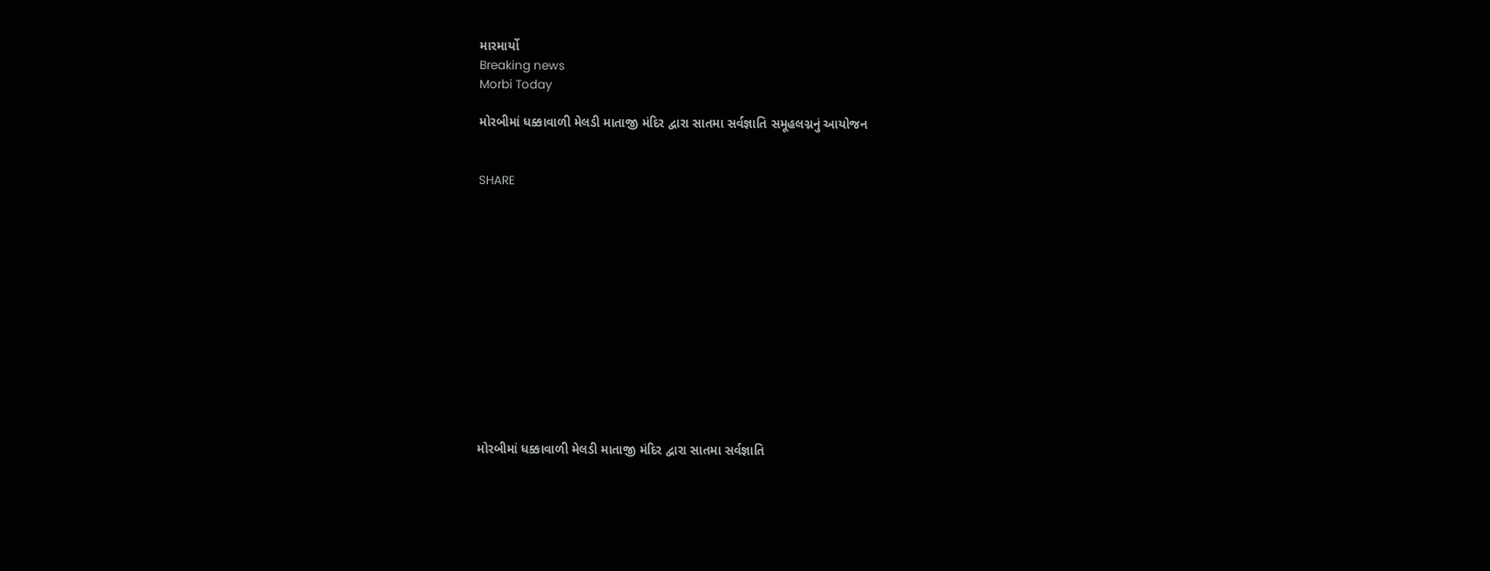મારમાર્યો
Breaking news
Morbi Today

મોરબીમાં ધક્કાવાળી મેલડી માતાજી મંદિર દ્વારા સાતમા સર્વજ્ઞાતિ સમૂહલગ્નનું આયોજન


SHARE













મોરબીમાં ધક્કાવાળી મેલડી માતાજી મંદિર દ્વારા સાતમા સર્વજ્ઞાતિ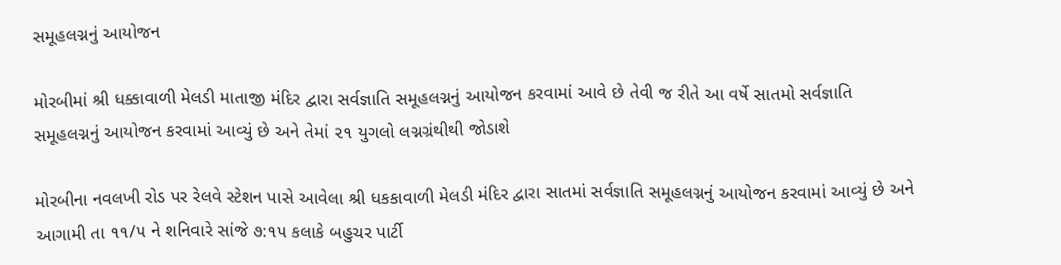સમૂહલગ્નનું આયોજન

મોરબીમાં શ્રી ધક્કાવાળી મેલડી માતાજી મંદિર દ્વારા સર્વજ્ઞાતિ સમૂહલગ્નનું આયોજન કરવામાં આવે છે તેવી જ રીતે આ વર્ષે સાતમો સર્વજ્ઞાતિ સમૂહલગ્નનું આયોજન કરવામાં આવ્યું છે અને તેમાં ૨૧ યુગલો લગ્નગ્રંથીથી જોડાશે

મોરબીના નવલખી રોડ પર રેલવે સ્ટેશન પાસે આવેલા શ્રી ધકકાવાળી મેલડી મંદિર દ્વારા સાતમાં સર્વજ્ઞાતિ સમૂહલગ્નનું આયોજન કરવામાં આવ્યું છે અને આગામી તા ૧૧/૫ ને શનિવારે સાંજે ૭:૧૫ કલાકે બહુચર પાર્ટી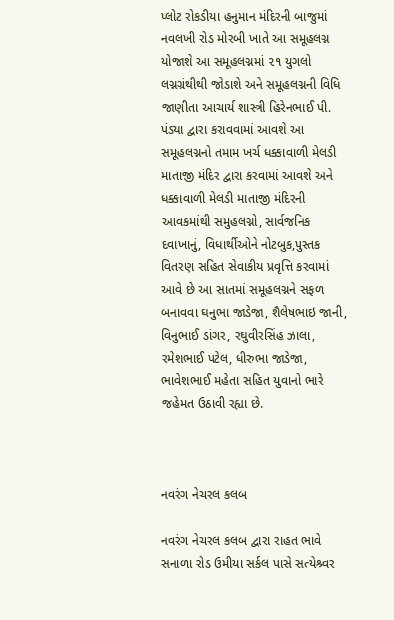પ્લોટ રોકડીયા હનુમાન મંદિરની બાજુમાં નવલખી રોડ મોરબી ખાતે આ સમૂહલગ્ન યોજાશે આ સમૂહલગ્નમાં ૨૧ યુગલો લગ્નગ્રંથીથી જોડાશે અને સમૂહલગ્નની વિધિ જાણીતા આચાર્ય શાસ્ત્રી હિરેનભાઈ પી. પંડ્યા દ્વારા કરાવવામાં આવશે આ સમૂહલગ્નનો તમામ ખર્ચ ધક્કાવાળી મેલડી માતાજી મંદિર દ્વારા કરવામાં આવશે અને ધક્કાવાળી મેલડી માતાજી મંદિરની આવકમાંથી સમુહલગ્નો, સાર્વજનિક દવાખાનું, વિધાર્થીઓને નોટબુક,પુસ્તક વિતરણ સહિત સેવાકીય પ્રવૃત્તિ કરવામાં આવે છે આ સાતમાં સમૂહલગ્નને સફળ બનાવવા ઘનુભા જાડેજા, શૈલેષભાઇ જાની, વિનુભાઈ ડાંગર, રઘુવીરસિંહ ઝાલા, રમેશભાઈ પટેલ, ધીરુભા જાડેજા, ભાવેશભાઈ મહેતા સહિત યુવાનો ભારે જહેમત ઉઠાવી રહ્યા છે.



નવરંગ નેચરલ કલબ

નવરંગ નેચરલ કલબ દ્વારા રાહત ભાવે સનાળા રોડ ઉમીયા સર્કલ પાસે સત્યેશ્ર્વર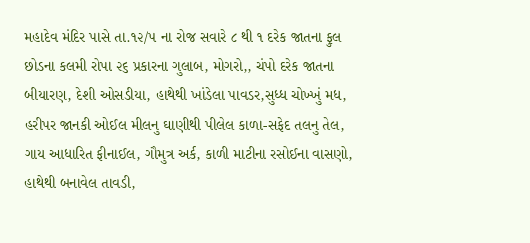મહાદેવ મંદિર પાસે તા.૧૨/૫ ના રોજ સવારે ૮ થી ૧ દરેક જાતના ફુલ છોડના કલમી રોપા ૨૬ પ્રકારના ગુલાબ, મોગરો,, ચંપો દરેક જાતના બીયારણ, દેશી ઓસડીયા, હાથેથી ખાંડેલા પાવડર,સુધ્ધ ચોખ્ખું મધ, હરીપર જાનકી ઓઈલ મીલનુ ઘાણીથી પીલેલ કાળા-સફેદ તલનુ તેલ, ગાય આધારિત ફીનાઈલ, ગૌમુત્ર અર્ક, કાળી માટીના રસોઈના વાસણો, હાથેથી બનાવેલ તાવડી,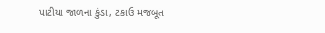પાટીયા જાળના કુંડા, ટકાઉ મજબૂત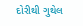દોરીથી ગુથેલ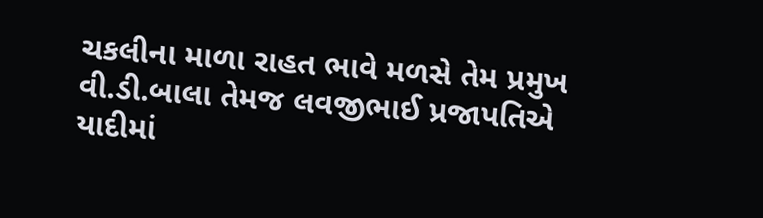ચકલીના માળા રાહત ભાવે મળસે તેમ પ્રમુખ વી.ડી.બાલા તેમજ લવજીભાઈ પ્રજાપતિએ યાદીમાં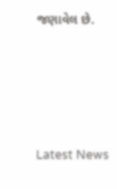જણાવેલ છે.






Latest News